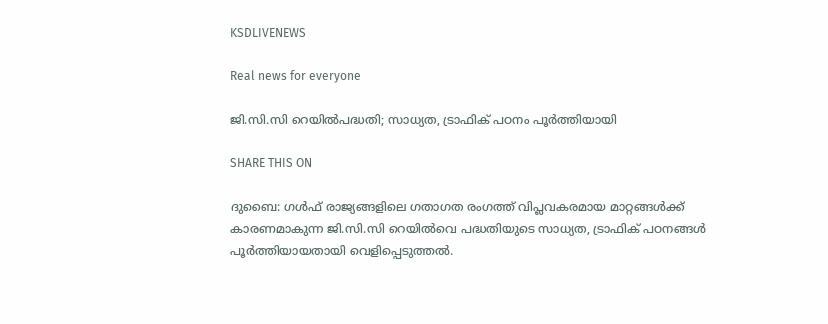KSDLIVENEWS

Real news for everyone

ജി.സി.സി റെയില്‍പദ്ധതി; സാധ്യത, ട്രാഫിക് പഠനം പൂര്‍ത്തിയായി

SHARE THIS ON

ദുബൈ: ഗള്‍ഫ് രാജ്യങ്ങളിലെ ഗതാഗത രംഗത്ത് വിപ്ലവകരമായ മാറ്റങ്ങള്‍ക്ക് കാരണമാകുന്ന ജി.സി.സി റെയില്‍വെ പദ്ധതിയുടെ സാധ്യത, ട്രാഫിക് പഠനങ്ങള്‍ പൂര്‍ത്തിയായതായി വെളിപ്പെടുത്തല്‍.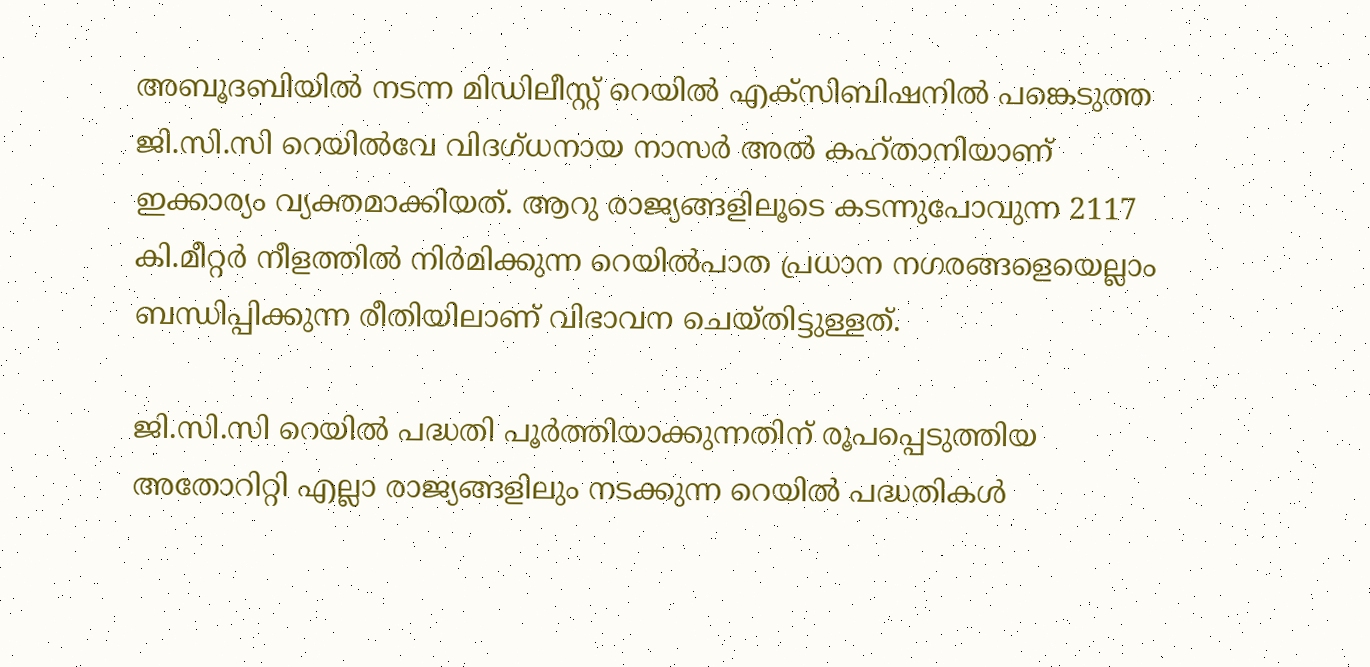അബൂദബിയില്‍ നടന്ന മിഡിലീസ്റ്റ് റെയില്‍ എക്സിബിഷനില്‍ പങ്കെടുത്ത ജി.സി.സി റെയില്‍വേ വിദഗ്ധനായ നാസര്‍ അല്‍ കഹ്താനിയാണ് ഇക്കാര്യം വ്യക്തമാക്കിയത്. ആറു രാജ്യങ്ങളിലൂടെ കടന്നുപോവുന്ന 2117 കി.മീറ്റര്‍ നീളത്തില്‍ നിര്‍മിക്കുന്ന റെയില്‍പാത പ്രധാന നഗരങ്ങളെയെല്ലാം ബന്ധിപ്പിക്കുന്ന രീതിയിലാണ് വിഭാവന ചെയ്തിട്ടുള്ളത്.

ജി.സി.സി റെയില്‍ പദ്ധതി പൂര്‍ത്തിയാക്കുന്നതിന് രൂപപ്പെടുത്തിയ അതോറിറ്റി എല്ലാ രാജ്യങ്ങളിലും നടക്കുന്ന റെയില്‍ പദ്ധതികള്‍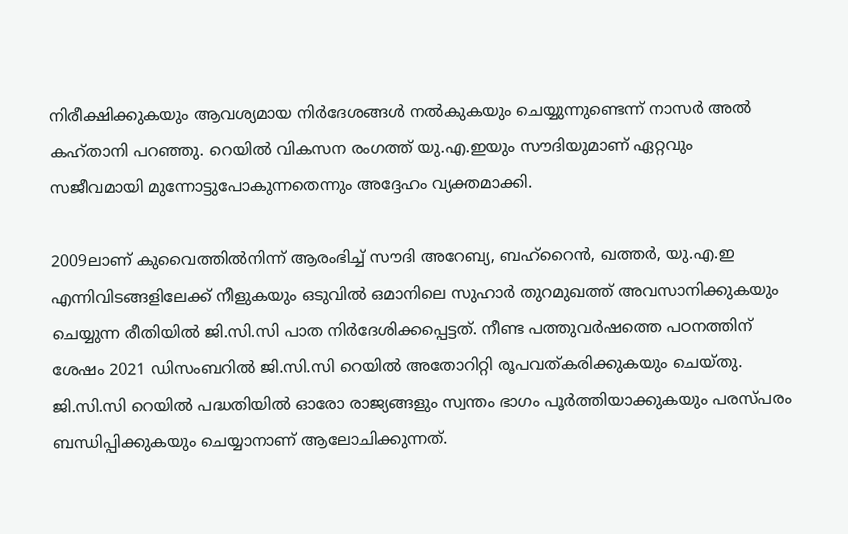നിരീക്ഷിക്കുകയും ആവശ്യമായ നിര്‍ദേശങ്ങള്‍ നല്‍കുകയും ചെയ്യുന്നുണ്ടെന്ന് നാസര്‍ അല്‍ കഹ്താനി പറഞ്ഞു. റെയില്‍ വികസന രംഗത്ത് യു.എ.ഇയും സൗദിയുമാണ് ഏറ്റവും സജീവമായി മുന്നോട്ടുപോകുന്നതെന്നും അദ്ദേഹം വ്യക്തമാക്കി.

2009ലാണ് കുവൈത്തില്‍നിന്ന് ആരംഭിച്ച്‌ സൗദി അറേബ്യ, ബഹ്റൈൻ, ഖത്തര്‍, യു.എ.ഇ എന്നിവിടങ്ങളിലേക്ക് നീളുകയും ഒടുവില്‍ ഒമാനിലെ സുഹാര്‍ തുറമുഖത്ത് അവസാനിക്കുകയും ചെയ്യുന്ന രീതിയില്‍ ജി.സി.സി പാത നിര്‍ദേശിക്കപ്പെട്ടത്. നീണ്ട പത്തുവര്‍ഷത്തെ പഠനത്തിന് ശേഷം 2021 ഡിസംബറില്‍ ജി.സി.സി റെയില്‍ അതോറിറ്റി രൂപവത്കരിക്കുകയും ചെയ്തു. ജി.സി.സി റെയില്‍ പദ്ധതിയില്‍ ഓരോ രാജ്യങ്ങളും സ്വന്തം ഭാഗം പൂര്‍ത്തിയാക്കുകയും പരസ്പരം ബന്ധിപ്പിക്കുകയും ചെയ്യാനാണ് ആലോചിക്കുന്നത്.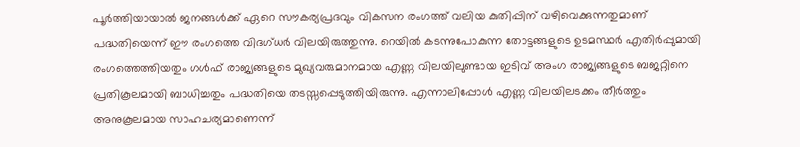പൂര്‍ത്തിയായാല്‍ ജനങ്ങള്‍ക്ക് ഏറെ സൗകര്യപ്രദവും വികസന രംഗത്ത് വലിയ കുതിപ്പിന് വഴിവെക്കുന്നതുമാണ് പദ്ധതിയെന്ന് ഈ രംഗത്തെ വിദഗ്ധര്‍ വിലയിരുത്തുന്നു. റെയില്‍ കടന്നുപോകുന്ന തോട്ടങ്ങളുടെ ഉടമസ്ഥര്‍ എതിര്‍പ്പുമായി രംഗത്തെത്തിയതും ഗള്‍ഫ് രാജ്യങ്ങളുടെ മുഖ്യവരുമാനമായ എണ്ണ വിലയിലുണ്ടായ ഇടിവ് അംഗ രാജ്യങ്ങളുടെ ബജറ്റിനെ പ്രതികൂലമായി ബാധിച്ചതും പദ്ധതിയെ തടസ്സപ്പെടുത്തിയിരുന്നു. എന്നാലിപ്പോള്‍ എണ്ണ വിലയിലടക്കം തീര്‍ത്തും അനുകൂലമായ സാഹചര്യമാണെന്ന്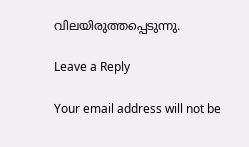വിലയിരുത്തപ്പെടുന്നു.

Leave a Reply

Your email address will not be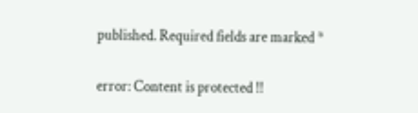published. Required fields are marked *

error: Content is protected !!